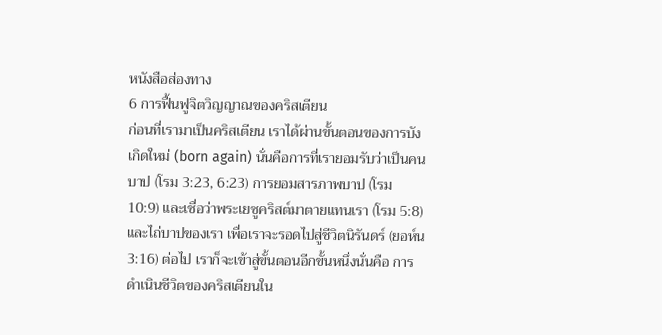หนังสือส่องทาง
6 การฟื้นฟูจิตวิญญาณของคริสเตียน
ก่อนที่เรามาเป็นคริสเตียน เราได้ผ่านขั้นตอนของการบังเกิดใหม่ (born again) นั่นคือการที่เรายอมรับว่าเป็นคนบาป (โรม 3:23, 6:23) การยอมสารภาพบาป (โรม 10:9) และเชื่อว่าพระเยซูคริสต์มาตายแทนเรา (โรม 5:8) และไถ่บาปของเรา เพื่อเราจะรอดไปสู่ชีวิตนิรันดร์ (ยอห์น 3:16) ต่อไป เราก็จะเข้าสู่ขั้นตอนอีกขั้นหนึ่งนั่นคือ การดำเนินชีวิตของคริสเตียนใน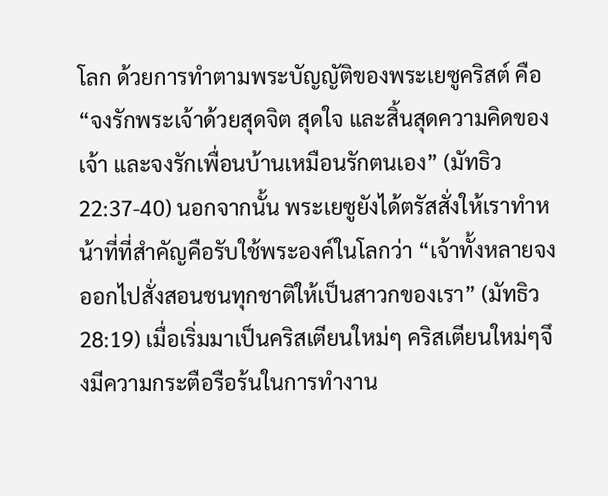โลก ด้วยการทำตามพระบัญญัติของพระเยซูคริสต์ คือ “จงรักพระเจ้าด้วยสุดจิต สุดใจ และสิ้นสุดความคิดของเจ้า และจงรักเพื่อนบ้านเหมือนรักตนเอง” (มัทธิว 22:37-40) นอกจากนั้น พระเยซูยังได้ตรัสสั่งให้เราทำหน้าที่ที่สำคัญคือรับใช้พระองค์ในโลกว่า “เจ้าทั้งหลายจงออกไปสั่งสอนชนทุกชาติให้เป็นสาวกของเรา” (มัทธิว 28:19) เมื่อเริ่มมาเป็นคริสเตียนใหม่ๆ คริสเตียนใหม่ๆจึงมีความกระตือรือร้นในการทำงาน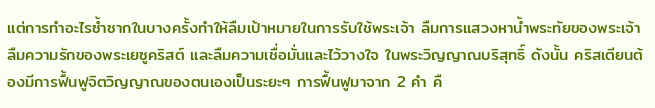แต่การทำอะไรซ้ำซากในบางครั้งทำให้ลืมเป้าหมายในการรับใช้พระเจ้า ลืมการแสวงหาน้ำพระทัยของพระเจ้า ลืมความรักของพระเยซูคริสต์ และลืมความเชื่อมั่นและไว้วางใจ ในพระวิญญาณบริสุทธิ์ ดังนั้น คริสเตียนต้องมีการฟื้นฟูจิตวิญญาณของตนเองเป็นระยะๆ การฟื้นฟูมาจาก 2 คำ คื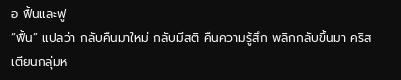อ ฟื้นและฟู
“ฟื้น” แปลว่า กลับคืนมาใหม่ กลับมีสติ คืนความรู้สึก พลิกกลับขึ้นมา คริสเตียนกลุ่มห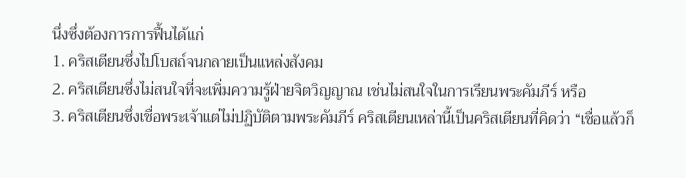นึ่งซึ่งต้องการการฟื้นได้แก่
1. คริสเตียนซึ่งไปโบสถ์จนกลายเป็นแหล่งสังคม
2. คริสเตียนซึ่งไม่สนใจที่จะเพิ่มความรู้ฝ่ายจิตวิญญาณ เช่นไม่สนใจในการเรียนพระคัมภีร์ หรือ
3. คริสเตียนซึ่งเชื่อพระเจ้าแต่ไม่ปฏิบัติตามพระคัมภีร์ คริสเตียนเหล่านี้เป็นคริสเตียนที่คิดว่า “เชื่อแล้วก็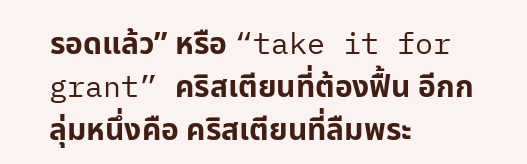รอดแล้ว” หรือ “take it for grant” คริสเตียนที่ต้องฟื้น อีกกลุ่มหนึ่งคือ คริสเตียนที่ลืมพระ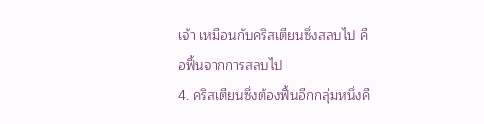เจ้า เหมือนกับคริสเตียนซึ่งสลบไป คือฟื้นจากการสลบไป
4. คริสเตียนซึ่งต้องฟื้นอีกกลุ่มหนึ่งคื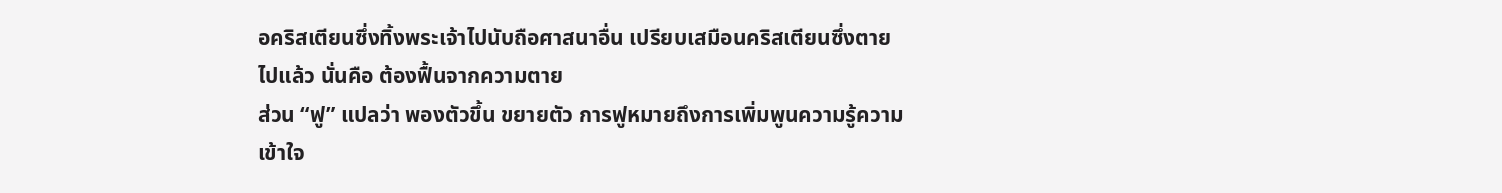อคริสเตียนซึ่งทิ้งพระเจ้าไปนับถือศาสนาอื่น เปรียบเสมือนคริสเตียนซึ่งตายไปแล้ว นั่นคือ ต้องฟื้นจากความตาย
ส่วน “ฟู” แปลว่า พองตัวขึ้น ขยายตัว การฟูหมายถึงการเพิ่มพูนความรู้ความเข้าใจ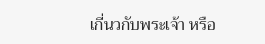เกี่นวกับพระเจ้า หรือ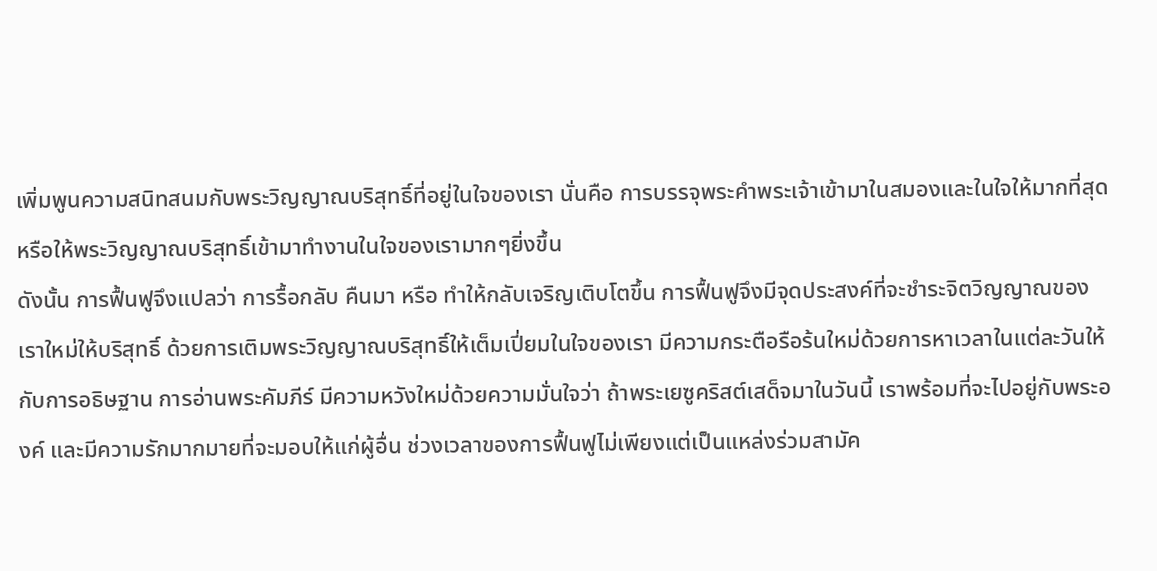เพิ่มพูนความสนิทสนมกับพระวิญญาณบริสุทธิ์ที่อยู่ในใจของเรา นั่นคือ การบรรจุพระคำพระเจ้าเข้ามาในสมองและในใจให้มากที่สุด หรือให้พระวิญญาณบริสุทธิ์เข้ามาทำงานในใจของเรามากๆยิ่งขึ้น
ดังนั้น การฟื้นฟูจึงแปลว่า การรื้อกลับ คืนมา หรือ ทำให้กลับเจริญเติบโตขึ้น การฟื้นฟูจึงมีจุดประสงค์ที่จะชำระจิตวิญญาณของเราใหม่ให้บริสุทธิ์ ด้วยการเติมพระวิญญาณบริสุทธิ์ให้เต็มเปี่ยมในใจของเรา มีความกระตือรือร้นใหม่ด้วยการหาเวลาในแต่ละวันให้กับการอธิษฐาน การอ่านพระคัมภีร์ มีความหวังใหม่ด้วยความมั่นใจว่า ถ้าพระเยซูคริสต์เสด็จมาในวันนี้ เราพร้อมที่จะไปอยู่กับพระองค์ และมีความรักมากมายที่จะมอบให้แก่ผู้อื่น ช่วงเวลาของการฟื้นฟูไม่เพียงแต่เป็นแหล่งร่วมสามัค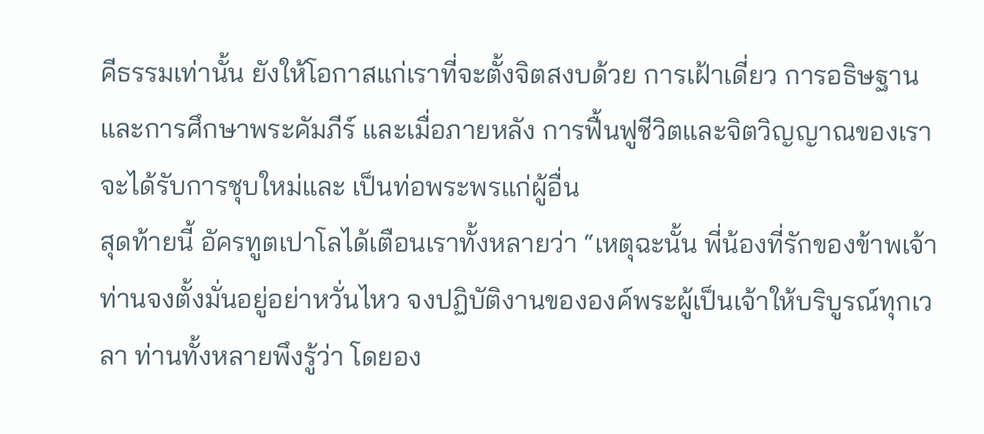คีธรรมเท่านั้น ยังให้โอกาสแก่เราที่จะตั้งจิตสงบด้วย การเฝ้าเดี่ยว การอธิษฐาน และการศึกษาพระคัมภีร์ และเมื่อภายหลัง การฟื้นฟูชีวิตและจิตวิญญาณของเราจะได้รับการชุบใหม่และ เป็นท่อพระพรแก่ผู้อื่น
สุดท้ายนี้ อัครทูตเปาโลได้เตือนเราทั้งหลายว่า “เหตุฉะนั้น พี่น้องที่รักของข้าพเจ้า ท่านจงตั้งมั่นอยู่อย่าหวั่นไหว จงปฏิบัติงานขององค์พระผู้เป็นเจ้าให้บริบูรณ์ทุกเวลา ท่านทั้งหลายพึงรู้ว่า โดยอง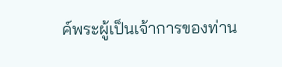ค์พระผู้เป็นเจ้าการของท่าน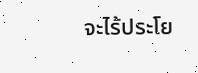จะไร้ประโย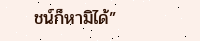ชน์ก็หามิได้”